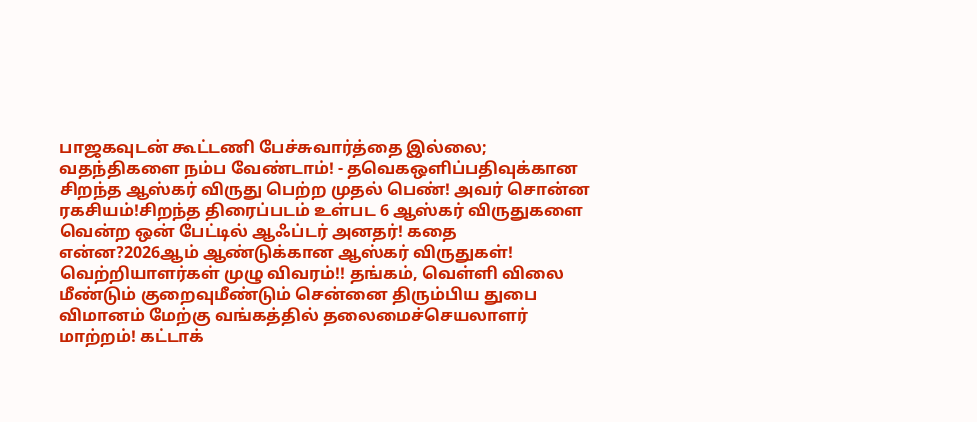பாஜகவுடன் கூட்டணி பேச்சுவார்த்தை இல்லை; வதந்திகளை நம்ப வேண்டாம்! - தவெகஒளிப்பதிவுக்கான சிறந்த ஆஸ்கர் விருது பெற்ற முதல் பெண்! அவர் சொன்ன ரகசியம்!சிறந்த திரைப்படம் உள்பட 6 ஆஸ்கர் விருதுகளை வென்ற ஒன் பேட்டில் ஆஃப்டர் அனதர்! கதை என்ன?2026ஆம் ஆண்டுக்கான ஆஸ்கர் விருதுகள்! வெற்றியாளர்கள் முழு விவரம்!! தங்கம், வெள்ளி விலை மீண்டும் குறைவுமீண்டும் சென்னை திரும்பிய துபை விமானம் மேற்கு வங்கத்தில் தலைமைச்செயலாளர் மாற்றம்! கட்டாக்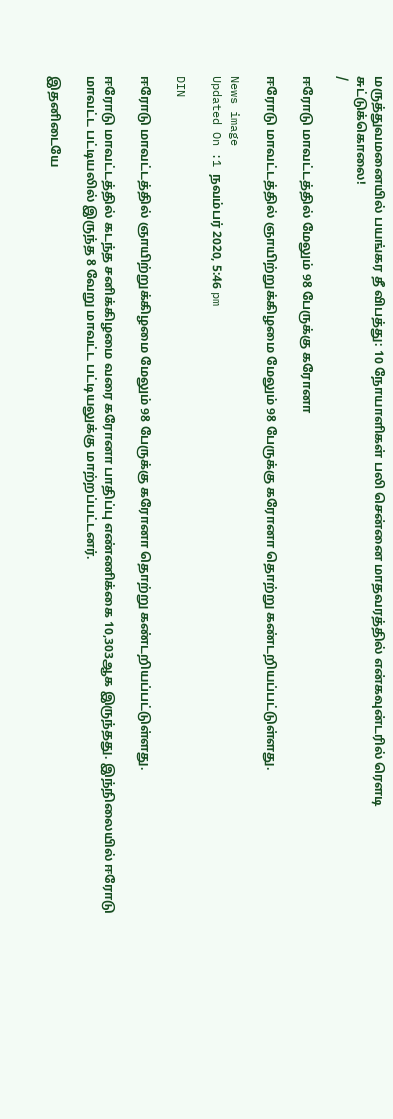மருத்துவமனையில் பயங்கர தீ விபத்து: 10 நோயாளிகள் பலி சென்னை மாதவரத்தில் என்கவுன்டரில் ரௌடி சுட்டுக்கொலை!
/

ஈரோடு மாவட்டத்தில் மேலும் 98 பேருக்கு கரோனா

ஈரோடு மாவட்டத்தில் ஞாயிற்றுக்கிழமை மேலும் 98 பேருக்கு கரோனா தொற்று கண்டறியப்பட்டுள்ளது.

News image
Updated On :1 நவம்பர் 2020, 5:46 pm

DIN

ஈரோடு மாவட்டத்தில் ஞாயிற்றுக்கிழமை மேலும் 98 பேருக்கு கரோனா தொற்று கண்டறியப்பட்டுள்ளது.

ஈரோடு மாவட்டத்தில் கடந்த சனிக்கிழமை வரை கரோனா பாதிப்பு எண்ணிக்கை 10,303ஆக இருந்தது. இந்நிலையில் ஈரோடு மாவட்ட பட்டியலில் இருந்த 8 வேறு மாவட்ட பட்டியலுக்கு மாற்றப்பட்டனர்.

இதனிடையே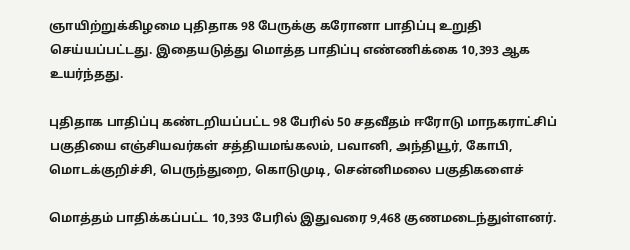ஞாயிற்றுக்கிழமை புதிதாக 98 பேருக்கு கரோனா பாதிப்பு உறுதி செய்யப்பட்டது. இதையடுத்து மொத்த பாதிப்பு எண்ணிக்கை 10,393 ஆக உயர்ந்தது.

புதிதாக பாதிப்பு கண்டறியப்பட்ட 98 பேரில் 50 சதவீதம் ஈரோடு மாநகராட்சிப் பகுதியை எஞ்சியவர்கள் சத்தியமங்கலம், பவானி, அந்தியூர், கோபி, மொடக்குறிச்சி, பெருந்துறை, கொடுமுடி, சென்னிமலை பகுதிகளைச்

மொத்தம் பாதிக்கப்பட்ட 10,393 பேரில் இதுவரை 9,468 குணமடைந்துள்ளனர்.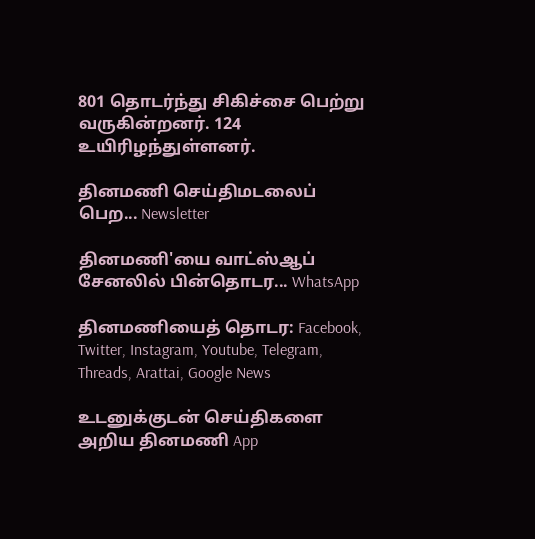801 தொடர்ந்து சிகிச்சை பெற்று வருகின்றனர். 124 உயிரிழந்துள்ளனர்.

தினமணி செய்திமடலைப் பெற... Newsletter

தினமணி'யை வாட்ஸ்ஆப் சேனலில் பின்தொடர... WhatsApp

தினமணியைத் தொடர: Facebook, Twitter, Instagram, Youtube, Telegram, Threads, Arattai, Google News

உடனுக்குடன் செய்திகளை அறிய தினமணி App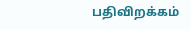பதிவிறக்கம்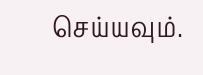செய்யவும்.